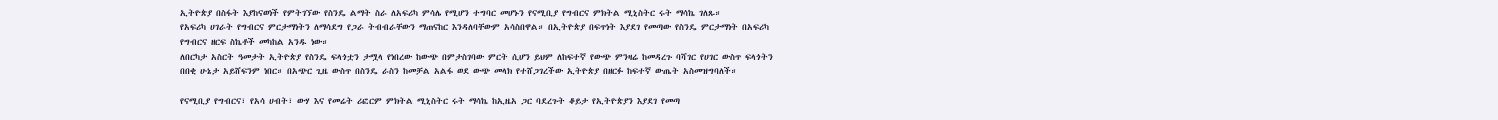ኢትዮጵያ በስፋት እያከናወነች የምትገኘው የስንዴ ልማት ስራ ለአፍሪካ ምሳሌ የሚሆን ተግባር መሆኑን የናሚቢያ የግብርና ምክትል ሚኒስትር ሩት ማሳኬ ገለጹ።
የአፍሪካ ሀገራት የግብርና ምርታማነትን ለማሳደግ የጋራ ትብብራቸውን ማጠናከር እንዳለባቸውም አሳስበዋል። በኢትዮጵያ በፍጥነት እያደገ የመጣው የስንዴ ምርታማነት በአፍሪካ የግብርና ዘርፍ ስኬቶች መካከል አንዱ ነው።
ለበርካታ አስርት ዓመታት ኢትዮጵያ የስንዴ ፍላጎቷን ታሟላ የነበረው ከውጭ በምታስገባው ምርት ሲሆን ይህም ለከፍተኛ የውጭ ምንዛሬ ከመዳረጉ ባሻገር የሀገር ውስጥ ፍላጎትን በበቂ ሁኔታ አይሸፍንም ነበር። በአጭር ጊዜ ውስጥ በስንዴ ራስን ከመቻል አልፋ ወደ ውጭ መላክ የተሸጋገረችው ኢትዮጵያ በዘርፉ ከፍተኛ ውጤት አስመዝግባለች።

የናሚቢያ የግብርና፣ የአሳ ሀብት፣ ውሃ እና የመሬት ሪፎርም ምክትል ሚኒስትር ሩት ማሳኬ ከኢዜአ ጋር ባደረጉት ቆይታ የኢትዮጵያን እያደገ የመጣ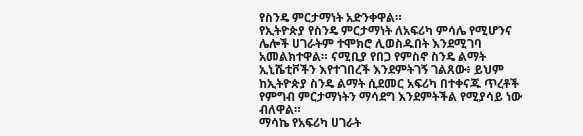የስንዴ ምርታማነት አድንቀዋል።
የኢትዮጵያ የስንዴ ምርታማነት ለአፍሪካ ምሳሌ የሚሆንና ሌሎች ሀገራትም ተሞክሮ ሊወስዱበት እንደሚገባ አመልክተዋል። ናሚቢያ የበጋ የምስኖ ስንዴ ልማት ኢኒሼቲቮችን እየተገበረች እንደምትገኝ ገልጸው፥ ይህም ከኢትዮጵያ ስንዴ ልማት ሲደመር አፍሪካ በተቀናጁ ጥረቶች የምግብ ምርታማነትን ማሳደግ እንደምትችል የሚያሳይ ነው ብለዋል።
ማሳኬ የአፍሪካ ሀገራት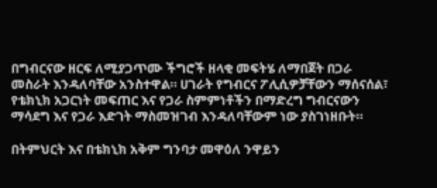በግብርናው ዘርፍ ለሚያጋጥሙ ችግሮች ዘላቂ መፍትሄ ለማበጀት በጋራ መስራት እንዳለባቸው አንስተዋል። ሀገራት የግብርና ፖሊሲዎቻቸውን ማሰናሰል፣ የቴክኒክ አጋርነት መፍጠር እና የጋራ ስምምነቶችን በማድረግ ግብርናውን ማሳደግ እና የጋራ እድገት ማስመዝገብ እንዳለባቸውም ነው ያስገነዘቡት።

በትምህርት እና በቴክኒክ አቅም ግንባታ መዋዕለ ንዋይን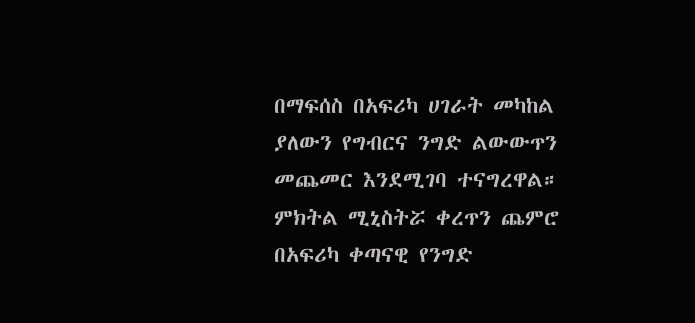በማፍሰስ በአፍሪካ ሀገራት መካከል ያለውን የግብርና ንግድ ልውውጥን መጨመር እንደሚገባ ተናግረዋል። ምክትል ሚኒስትሯ ቀረጥን ጨምሮ በአፍሪካ ቀጣናዊ የንግድ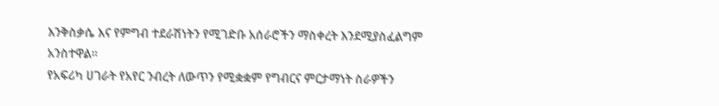እንቅስቃሴ እና የምግብ ተደራሽነትን የሚገድቡ አሰራሮችን ማስቀረት እንደሚያስፈልግም አንስተዋል።
የአፍሪካ ሀገራት የአየር ንብረት ለውጥን የሚቋቋም የግብርና ምርታማነት ስራዎችን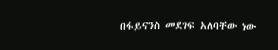በፋይናንስ መደገፍ አለባቸው ነው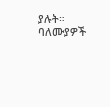ያሉት። ባለሙያዎች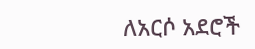ለአርሶ አደሮች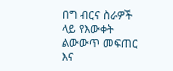በግ ብርና ስራዎች ላይ የእውቀት ልውውጥ መፍጠር እና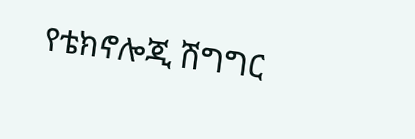የቴክኖሎጂ ሽግግር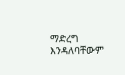ማድረግ እንዳለባቸውም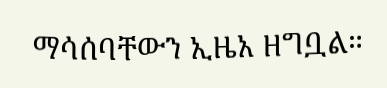ማሳሰባቸውን ኢዜአ ዘግቧል።